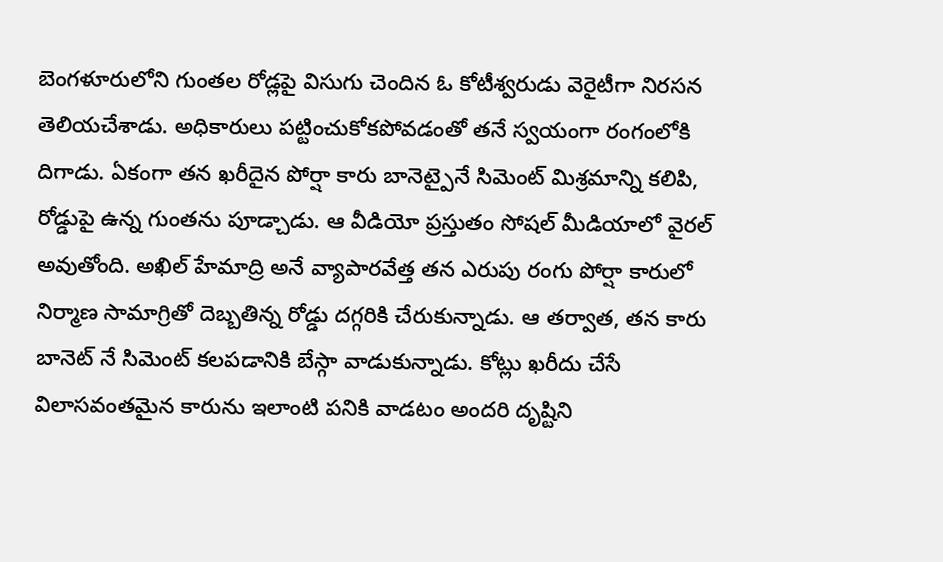బెంగళూరులోని గుంతల రోడ్లపై విసుగు చెందిన ఓ కోటీశ్వరుడు వెరైటీగా నిరసన తెలియచేశాడు. అధికారులు పట్టించుకోకపోవడంతో తనే స్వయంగా రంగంలోకి దిగాడు. ఏకంగా తన ఖరీదైన పోర్షా కారు బానెట్పైనే సిమెంట్ మిశ్రమాన్ని కలిపి, రోడ్డుపై ఉన్న గుంతను పూడ్చాడు. ఆ వీడియో ప్రస్తుతం సోషల్ మీడియాలో వైరల్ అవుతోంది. అఖిల్ హేమాద్రి అనే వ్యాపారవేత్త తన ఎరుపు రంగు పోర్షా కారులో నిర్మాణ సామాగ్రితో దెబ్బతిన్న రోడ్డు దగ్గరికి చేరుకున్నాడు. ఆ తర్వాత, తన కారు బానెట్ నే సిమెంట్ కలపడానికి బేస్గా వాడుకున్నాడు. కోట్లు ఖరీదు చేసే విలాసవంతమైన కారును ఇలాంటి పనికి వాడటం అందరి దృష్టిని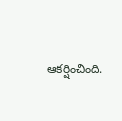ఆకర్షించింది.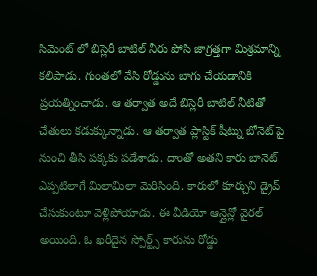సిమెంట్ లో బిస్లెరీ బాటిల్ నీరు పోసి జాగ్రత్తగా మిశ్రమాన్ని కలిపాడు. గుంతలో వేసి రోడ్డును బాగు చేయడానికి ప్రయత్నించాడు. ఆ తర్వాత అదే బిస్లెరీ బాటిల్ నీటితో చేతులు కడుక్కున్నాడు. ఆ తర్వాత ప్లాస్టిక్ షీట్ను బోనెట్ పై నుంచి తీసి పక్కకు పడేశాడు. దాంతో అతని కారు బానెట్ ఎప్పటిలాగే మిలామిలా మెరిసింది. కారులో కూర్చుని డ్రైవ్ చేసుకుంటూ వెళ్లిపోయాడు. ఈ వీడియో ఆన్లైన్లో వైరల్ అయింది. ఓ ఖరీదైన స్పోర్ట్స్ కారును రోడ్డు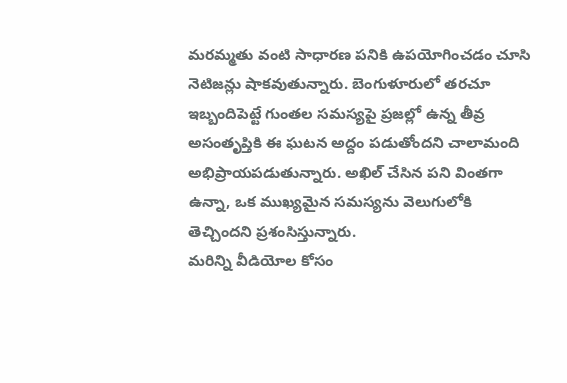మరమ్మతు వంటి సాధారణ పనికి ఉపయోగించడం చూసి నెటిజన్లు షాకవుతున్నారు. బెంగుళూరులో తరచూ ఇబ్బందిపెట్టే గుంతల సమస్యపై ప్రజల్లో ఉన్న తీవ్ర అసంతృప్తికి ఈ ఘటన అద్దం పడుతోందని చాలామంది అభిప్రాయపడుతున్నారు. అఖిల్ చేసిన పని వింతగా ఉన్నా, ఒక ముఖ్యమైన సమస్యను వెలుగులోకి తెచ్చిందని ప్రశంసిస్తున్నారు.
మరిన్ని వీడియోల కోసం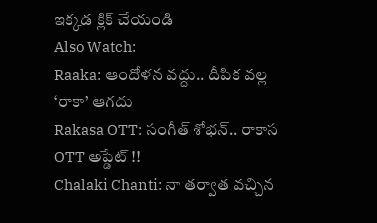ఇక్కడ క్లిక్ చేయండి
Also Watch:
Raaka: ఆందోళన వద్దు.. దీపిక వల్ల ‘రాకా’ ఆగదు
Rakasa OTT: సంగీత్ శోభన్.. రాకాస OTT అప్డేట్ !!
Chalaki Chanti: నా తర్వాత వచ్చిన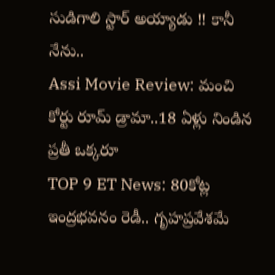సుడిగాలి స్టార్ అయ్యాడు !! కానీ నేను..
Assi Movie Review: మంచి కోర్టు రూమ్ డ్రామా..18 ఏళ్లు నిండిన ప్రతీ ఒక్కరూ
TOP 9 ET News: 80కోట్ల ఇంద్రభవనం రెడీ.. గృహప్రవేశమే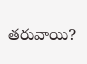తరువాయి?